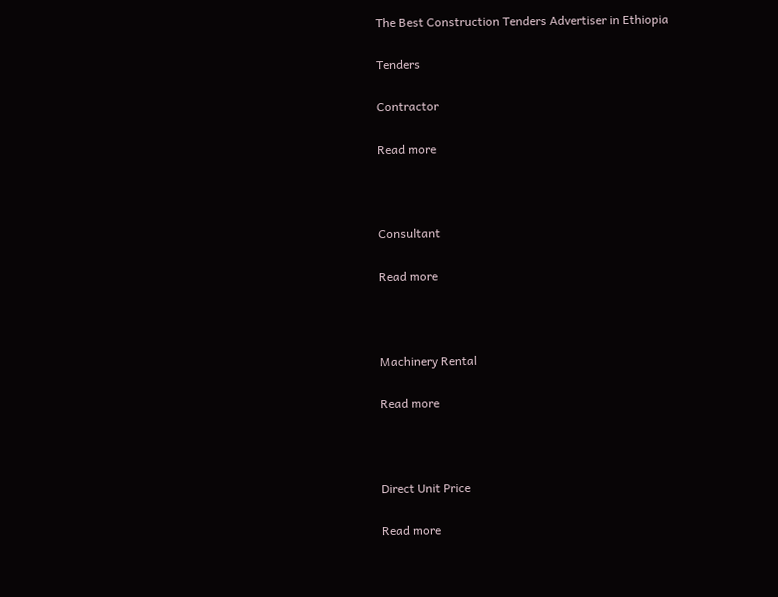The Best Construction Tenders Advertiser in Ethiopia

Tenders

Contractor

Read more



Consultant

Read more



Machinery Rental

Read more



Direct Unit Price

Read more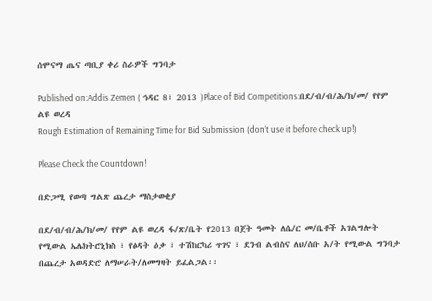ሰሞናማ ጤና ጣቢያ ቀሪ ስራዎች ግንባታ

Published on:Addis Zemen ( ኅዳር 8፣ 2013 )Place of Bid Competitions:በደ/ብ/ብ/ሕ/ክ/መ/ የየም ልዩ ወረዳ
Rough Estimation of Remaining Time for Bid Submission (don’t use it before check up!)

Please Check the Countdown!

በድጋሚ የወጣ ግልጽ ጨረታ ማስታወቂያ

በደ/ብ/ብ/ሕ/ክ/መ/ የየም ልዩ ወረዳ ፋ/ጽ/ቤት የ2013 በጀት ዓመት ለሴ/ር መ/ቤቶች አገልግሎት የሚውል ኤሌክትሮኒክስ ፣ የፅዳት ዕቃ ፣ ተሽከርካሪ ጥገና ፣ ደንብ ልብስና ለህ/ሰቡ አ/ት የሚውል ግንባታ በጨረታ አወዳድሮ ለማሠራት/ለመግዛት ይፈልጋል፡፡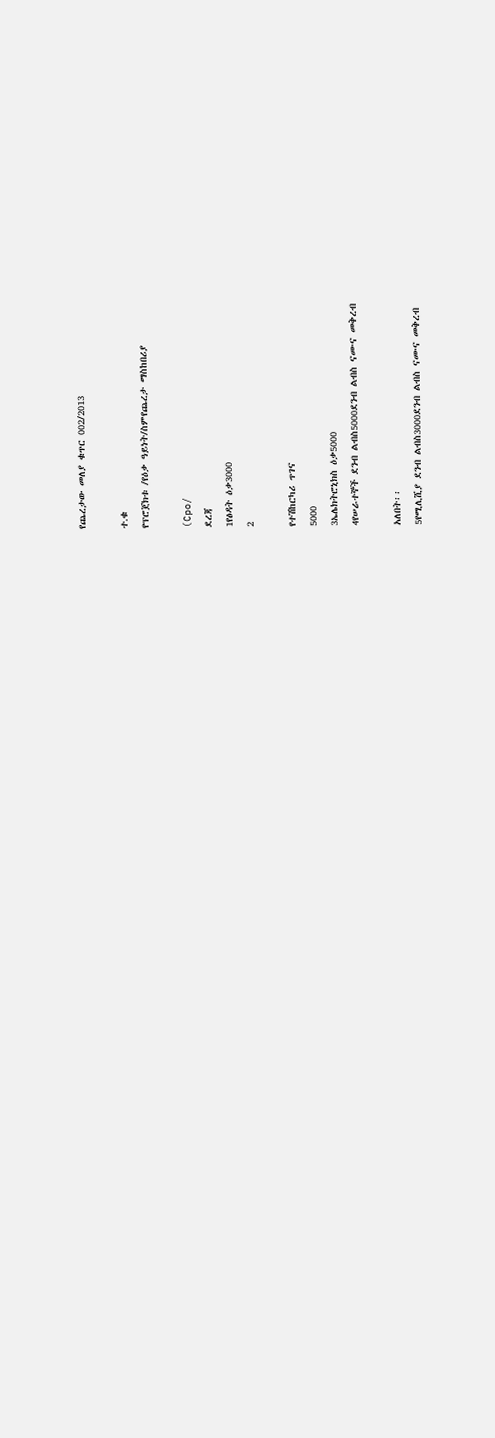የጨረታው መለያ ቁጥር 002/2013

ተ.ቁ
የፕሮጀክቱ /የዕቃ ዓይነት/ስምየጨረታ ማስከበሪያ

(Cpo/
ደረጃ
1የፅዳት ዕቃ3000
2

የተሽከርካሪ ጥገና
5000
3ኤሌክትሮኒክስ ዕቃ5000
4የሠራተኞች ደንብ ልብስ5000ደንብ ልብስ ናሙና መቅረብ

አለበት፡፡
5የሚሊሺያ ደንብ ልብስ3000ደንብ ልብስ ናሙና መቅረብ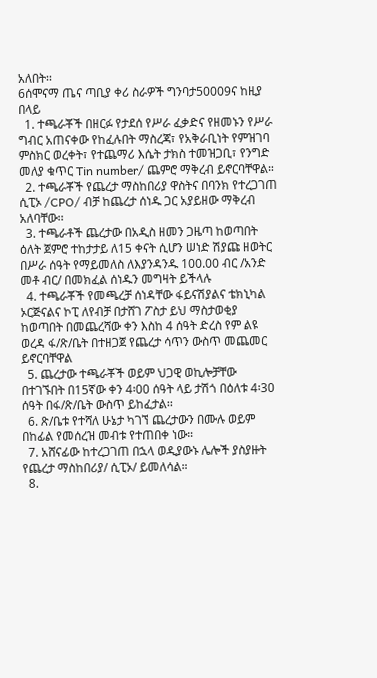አለበት፡፡
6ሰሞናማ ጤና ጣቢያ ቀሪ ስራዎች ግንባታ50009ና ከዚያ በላይ
  1. ተጫራቾች በዘርፉ የታደሰ የሥራ ፈቃድና የዘመኑን የሥራ ግብር አጠናቀው የከፈሉበት ማስረጃ፣ የአቅራቢነት የምዝገባ ምስክር ወረቀት፣ የተጨማሪ እሴት ታክስ ተመዝጋቢ፣ የንግድ መለያ ቁጥር Tin number/ ጨምሮ ማቅረብ ይኖርባቸዋል።
  2. ተጫራቾች የጨረታ ማስከበሪያ ዋስትና በባንክ የተረጋገጠ ሲፒኦ /CPO/ ብቻ ከጨረታ ሰነዱ ጋር አያይዘው ማቅረብ አለባቸው፡፡
  3. ተጫራቶች ጨረታው በአዲስ ዘመን ጋዜጣ ከወጣበት ዕለት ጀምሮ ተከታታይ ለ15 ቀናት ሲሆን ሠነድ ሽያጩ ዘወትር በሥራ ሰዓት የማይመለስ ለእያንዳንዱ 100.00 ብር /አንድ መቶ ብር/ በመክፈል ሰነዱን መግዛት ይችላሉ
  4. ተጫራቾች የመጫረቻ ሰነዳቸው ፋይናሽያልና ቴክኒካል ኦርጅናልና ኮፒ ለየብቻ በታሸገ ፖስታ ይህ ማስታወቂያ ከወጣበት በመጨረሻው ቀን እስከ 4 ሰዓት ድረስ የም ልዩ ወረዳ ፋ/ጽ/ቤት በተዘጋጀ የጨረታ ሳጥን ውስጥ መጨመር ይኖርባቸዋል
  5. ጨረታው ተጫራቾች ወይም ህጋዊ ወኪሎቻቸው በተገኙበት በ15ኛው ቀን 4፡00 ሰዓት ላይ ታሽጎ በዕለቱ 4፡30 ሰዓት በፋ/ጽ/ቤት ውስጥ ይከፈታል፡፡
  6. ጽ/ቤቱ የተሻለ ሁኔታ ካገኘ ጨረታውን በሙሉ ወይም በከፊል የመሰረዝ መብቱ የተጠበቀ ነው።
  7. አሸናፊው ከተረጋገጠ በኋላ ወዲያውኑ ሌሎች ያስያዙት የጨረታ ማስከበሪያ/ ሲፒኦ/ ይመለሳል።
  8.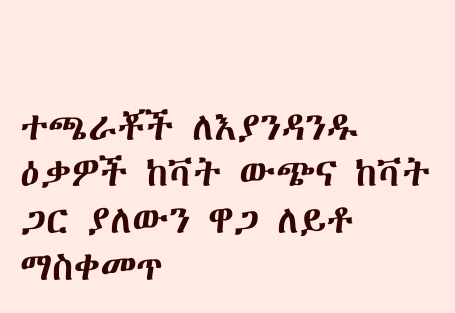ተጫራቾች ለእያንዳንዱ ዕቃዎች ከቫት ውጭና ከቫት ጋር ያለውን ዋጋ ለይቶ ማስቀመጥ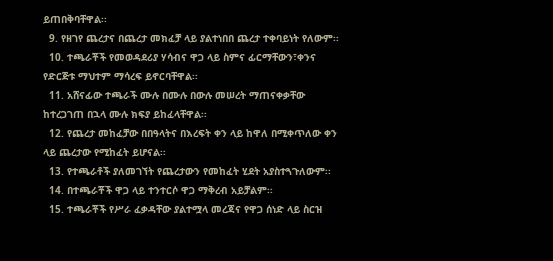ይጠበቅባቸዋል፡፡
  9. የዘገየ ጨረታና በጨረታ መክፈቻ ላይ ያልተነበበ ጨረታ ተቀባይነት የለውም፡፡
  10. ተጫራቾች የመወዳደሪያ ሃሳብና ዋጋ ላይ ስምና ፊርማቸውን፣ቀንና የድርጅቱ ማህተም ማሳረፍ ይኖርባቸዋል፡፡
  11. አሸናፊው ተጫራች ሙሉ በሙሉ በውሉ መሠረት ማጠናቀቃቸው ከተረጋገጠ በኋላ ሙሉ ክፍያ ይከፈላቸዋል፡፡
  12. የጨረታ መከፈቻው በበዓላትና በእረፍት ቀን ላይ ከዋለ በሚቀጥለው ቀን ላይ ጨረታው የሚከፈት ይሆናል፡፡
  13. የተጫራቶች ያለመገኘት የጨረታውን የመከፈት ሂደት አያስተጓጉለውም፡፡
  14. በተጫራቾች ዋጋ ላይ ተንተርሶ ዋጋ ማቅረብ አይቻልም፡፡
  15. ተጫራቾች የሥራ ፈቃዳቸው ያልተሟላ መረጃና የዋጋ ሰነድ ላይ ስርዝ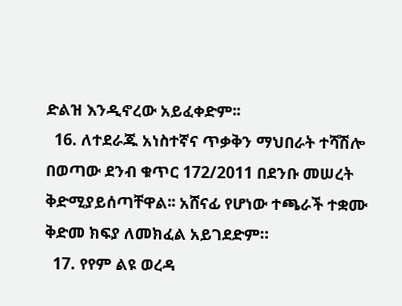ድልዝ እንዲኖረው አይፈቀድም፡፡
  16. ለተደራጁ አነስተኛና ጥቃቅን ማህበራት ተሻሽሎ በወጣው ደንብ ቁጥር 172/2011 በደንቡ መሠረት ቅድሚያይሰጣቸዋል፡፡ አሸናፊ የሆነው ተጫራች ተቋሙ ቅድመ ክፍያ ለመክፈል አይገደድም።
  17. የየም ልዩ ወረዳ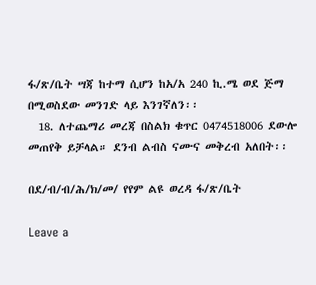ፋ/ጽ/ቤት ሣጃ ከተማ ሲሆን ከአ/አ 240 ኪ.ሜ ወደ ጅማ በሚወስደው መንገድ ላይ እንገኛለን፡፡
  18. ለተጨማሪ መረጃ በስልክ ቁጥር 0474518006 ደውሎ መጠየቅ ይቻላል። ደንብ ልብስ ናሙና መቅረብ አለበት፡፡

በደ/ብ/ብ/ሕ/ክ/መ/ የየም ልዩ ወረዳ ፋ/ጽ/ቤት

Leave a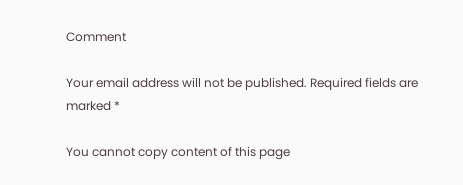Comment

Your email address will not be published. Required fields are marked *

You cannot copy content of this page